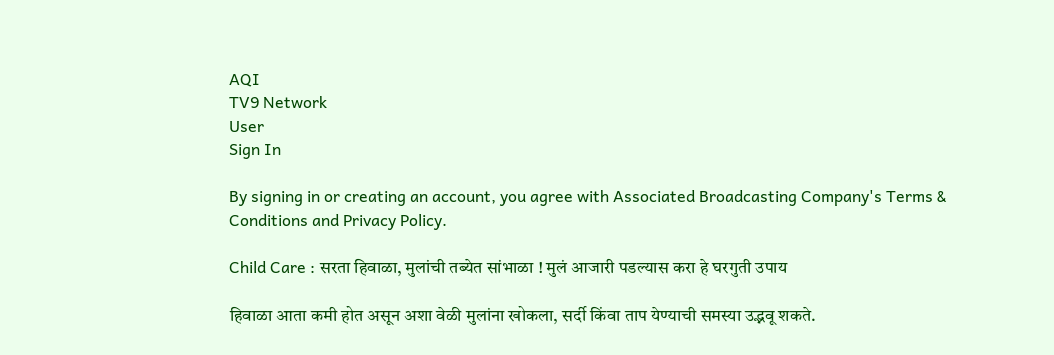AQI
TV9 Network
User
Sign In

By signing in or creating an account, you agree with Associated Broadcasting Company's Terms & Conditions and Privacy Policy.

Child Care : सरता हिवाळा, मुलांची तब्येत सांभाळा ! मुलं आजारी पडल्यास करा हे घरगुती उपाय

हिवाळा आता कमी होत असून अशा वेळी मुलांना खोकला, सर्दी किंवा ताप येण्याची समस्या उद्भवू शकते.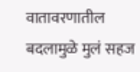वातावरणातील बदलामुळे मुलं सहज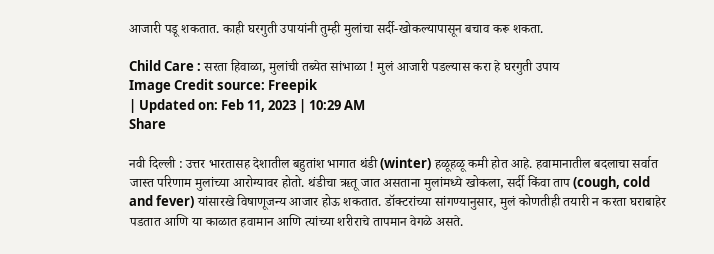आजारी पडू शकतात. काही घरगुती उपायांनी तुम्ही मुलांचा सर्दी-खोकल्यापासून बचाव करू शकता.

Child Care : सरता हिवाळा, मुलांची तब्येत सांभाळा ! मुलं आजारी पडल्यास करा हे घरगुती उपाय
Image Credit source: Freepik
| Updated on: Feb 11, 2023 | 10:29 AM
Share

नवी दिल्ली : उत्तर भारतासह देशातील बहुतांश भागात थंडी (winter) हळूहळू कमी होत आहे. हवामानातील बदलाचा सर्वात जास्त परिणाम मुलांच्या आरोग्यावर होतो. थंडीचा ऋतू जात असताना मुलांमध्ये खोकला, सर्दी किंवा ताप (cough, cold and fever) यांसारखे विषाणूजन्य आजार होऊ शकतात. डॉक्टरांच्या सांगण्यानुसार, मुलं कोणतीही तयारी न करता घराबाहेर पडतात आणि या काळात हवामान आणि त्यांच्या शरीराचे तापमान वेगळे असते.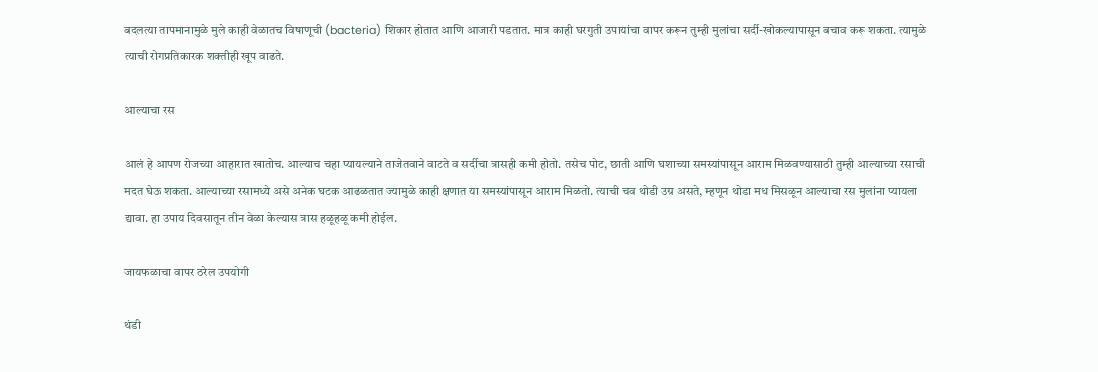बदलत्या तापमानामुळे मुले काही वेळातच विषाणूची (bacteria) शिकार होतात आणि आजारी पडतात. मात्र काही घरगुती उपायांचा वापर करून तुम्ही मुलांचा सर्दी-खोकल्यापासून बचाव करू शकता. त्यामुळे त्याची रोगप्रतिकारक शक्तीही खूप वाढते.

आल्याचा रस

आलं हे आपण रोजच्या आहारात खातोच. आल्याच चहा प्यायल्याने ताजेतवाने वाटते व सर्दीचा त्रासही कमी होतो. तसेच पोट, छाती आणि घशाच्या समस्यांपासून आराम मिळवण्यासाठी तुम्ही आल्याच्या रसाची मदत घेऊ शकता. आल्याच्या रसामध्ये असे अनेक घटक आढळतात ज्यामुळे काही क्षणात या समस्यांपासून आराम मिळतो. त्याची चव थोडी उग्र असते, म्हणून थोडा मध मिसळून आल्याचा रस मुलांना प्यायला द्यावा. हा उपाय दिवसातून तीन वेळा केल्यास त्रास हळूहळू कमी होईल.

जायफळाचा वापर ठरेल उपयोगी

थंडी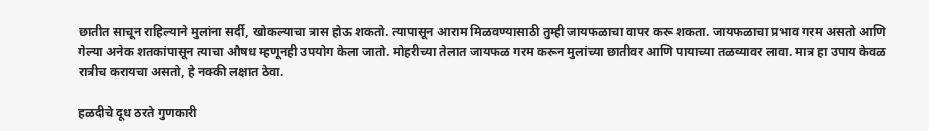छातीत साचून राहिल्याने मुलांना सर्दी, खोकल्याचा त्रास होऊ शकतो. त्यापासून आराम मिळवण्यासाठी तुम्ही जायफळाचा वापर करू शकता. जायफळाचा प्रभाव गरम असतो आणि गेल्या अनेक शतकांपासून त्याचा औषध म्हणूनही उपयोग केला जातो. मोहरीच्या तेलात जायफळ गरम करून मुलांच्या छातीवर आणि पायाच्या तळव्यावर लावा. मात्र हा उपाय केवळ रात्रीच करायचा असतो, हे नक्की लक्षात ठेवा.

हळदीचे दूध ठरते गुणकारी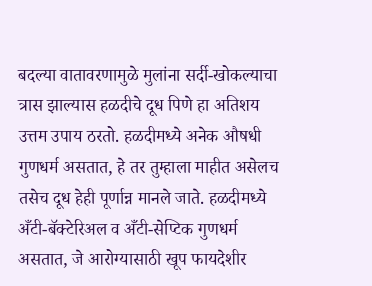बदल्या वातावरणामुळे मुलांना सर्दी-खोकल्याचा त्रास झाल्यास हळदीचे दूध पिणे हा अतिशय उत्तम उपाय ठरतो. हळदीमध्ये अनेक औषधी गुणधर्म असतात, हे तर तुम्हाला माहीत असेलच तसेच दूध हेही पूर्णान्न मानले जाते. हळदीमध्ये अँटी-बॅक्टेरिअल व अँटी-सेप्टिक गुणधर्म असतात, जे आरोग्यासाठी खूप फायदेशीर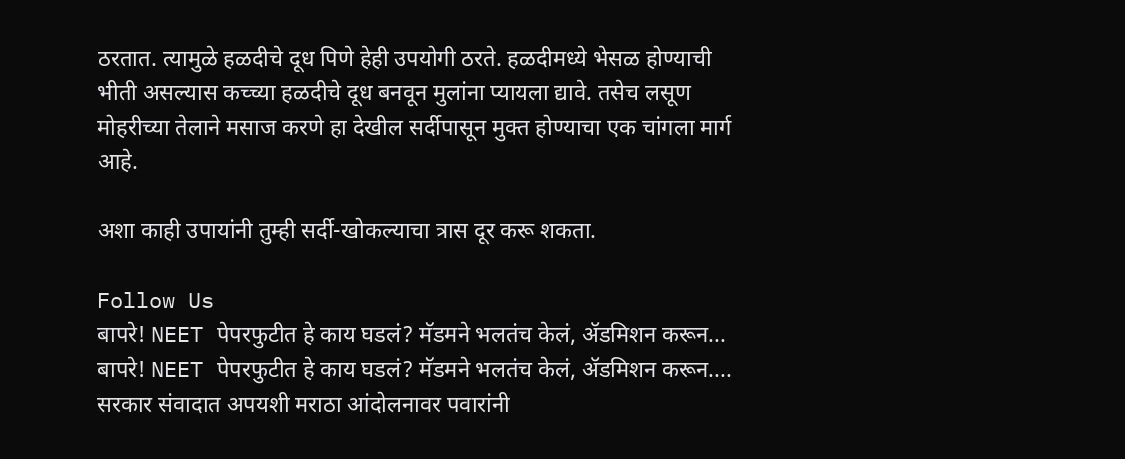ठरतात. त्यामुळे हळदीचे दूध पिणे हेही उपयोगी ठरते. हळदीमध्ये भेसळ होण्याची भीती असल्यास कच्च्या हळदीचे दूध बनवून मुलांना प्यायला द्यावे. तसेच लसूण मोहरीच्या तेलाने मसाज करणे हा देखील सर्दीपासून मुक्त होण्याचा एक चांगला मार्ग आहे.

अशा काही उपायांनी तुम्ही सर्दी-खोकल्याचा त्रास दूर करू शकता.

Follow Us
बापरे! NEET पेपरफुटीत हे काय घडलं? मॅडमने भलतंच केलं, ॲडमिशन करून...
बापरे! NEET पेपरफुटीत हे काय घडलं? मॅडमने भलतंच केलं, ॲडमिशन करून....
सरकार संवादात अपयशी मराठा आंदोलनावर पवारांनी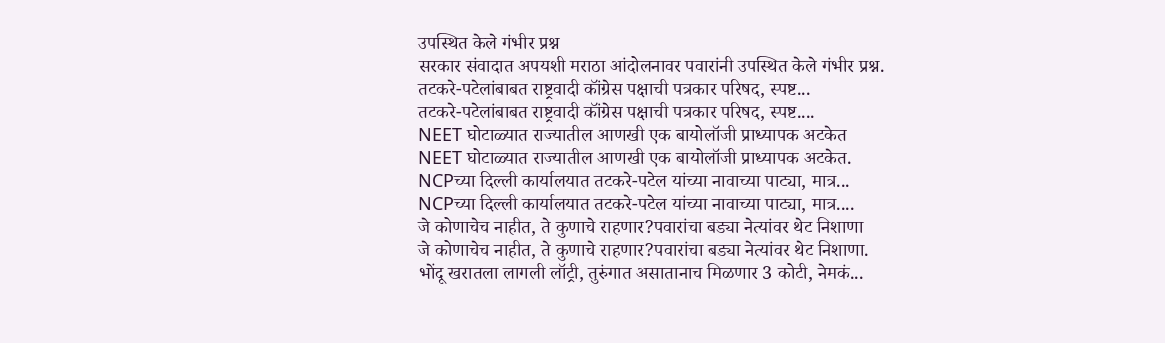उपस्थित केले गंभीर प्रश्न
सरकार संवादात अपयशी मराठा आंदोलनावर पवारांनी उपस्थित केले गंभीर प्रश्न.
तटकरे-पटेलांबाबत राष्ट्रवादी कॉंग्रेस पक्षाची पत्रकार परिषद, स्पष्ट...
तटकरे-पटेलांबाबत राष्ट्रवादी कॉंग्रेस पक्षाची पत्रकार परिषद, स्पष्ट....
NEET घोटाळ्यात राज्यातील आणखी एक बायोलॉजी प्राध्यापक अटकेत
NEET घोटाळ्यात राज्यातील आणखी एक बायोलॉजी प्राध्यापक अटकेत.
NCPच्या दिल्ली कार्यालयात तटकरे-पटेल यांच्या नावाच्या पाट्या, मात्र...
NCPच्या दिल्ली कार्यालयात तटकरे-पटेल यांच्या नावाच्या पाट्या, मात्र....
जे कोणाचेच नाहीत, ते कुणाचे राहणार?पवारांचा बड्या नेत्यांवर थेट निशाणा
जे कोणाचेच नाहीत, ते कुणाचे राहणार?पवारांचा बड्या नेत्यांवर थेट निशाणा.
भोंदू खरातला लागली लॉट्री, तुरुंगात असातानाच मिळणार 3 कोटी, नेमकं...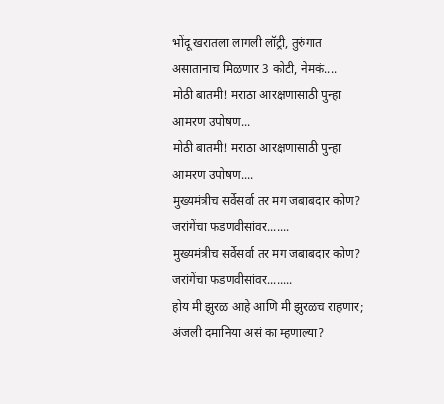भोंदू खरातला लागली लॉट्री, तुरुंगात असातानाच मिळणार 3 कोटी, नेमकं....
मोठी बातमी! मराठा आरक्षणासाठी पुन्हा आमरण उपोषण...
मोठी बातमी! मराठा आरक्षणासाठी पुन्हा आमरण उपोषण....
मुख्यमंत्रीच सर्वेसर्वा तर मग जबाबदार कोण? जरांगेंचा फडणवीसांवर.......
मुख्यमंत्रीच सर्वेसर्वा तर मग जबाबदार कोण? जरांगेंचा फडणवीसांवर........
होय मी झुरळ आहे आणि मी झुरळच राहणार; अंजली दमानिया असं का म्हणाल्या?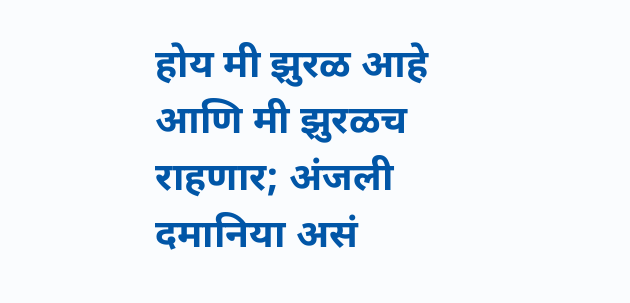होय मी झुरळ आहे आणि मी झुरळच राहणार; अंजली दमानिया असं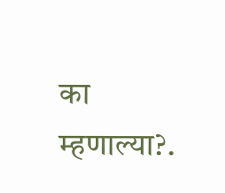का म्हणाल्या?.